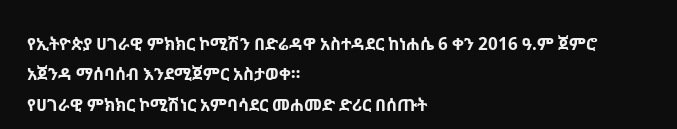የኢትዮጵያ ሀገራዊ ምክክር ኮሚሽን በድሬዳዋ አስተዳደር ከነሐሴ 6 ቀን 2016 ዓ.ም ጀምሮ አጀንዳ ማሰባሰብ እንደሚጀምር አስታወቀ።
የሀገራዊ ምክክር ኮሚሽነር አምባሳደር መሐመድ ድሪር በሰጡት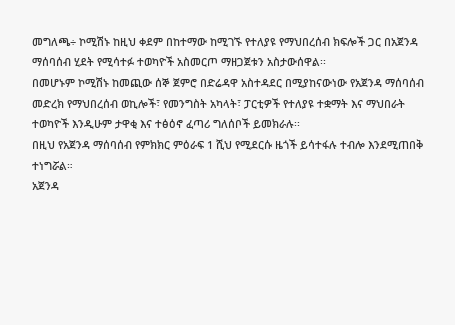መግለጫ÷ ኮሚሽኑ ከዚህ ቀደም በከተማው ከሚገኙ የተለያዩ የማህበረሰብ ክፍሎች ጋር በአጀንዳ ማሰባሰብ ሂደት የሚሳተፉ ተወካዮች አስመርጦ ማዘጋጀቱን አስታውሰዋል፡፡
በመሆኑም ኮሚሽኑ ከመጪው ሰኞ ጀምሮ በድሬዳዋ አስተዳደር በሚያከናውነው የአጀንዳ ማሰባሰብ መድረክ የማህበረሰብ ወኪሎች፣ የመንግስት አካላት፣ ፓርቲዎች የተለያዩ ተቋማት እና ማህበራት ተወካዮች እንዲሁም ታዋቂ እና ተፅዕኖ ፈጣሪ ግለሰቦች ይመክራሉ፡፡
በዚህ የአጀንዳ ማሰባሰብ የምክክር ምዕራፍ 1 ሺህ የሚደርሱ ዜጎች ይሳተፋሉ ተብሎ እንደሚጠበቅ ተነግሯል።
አጀንዳ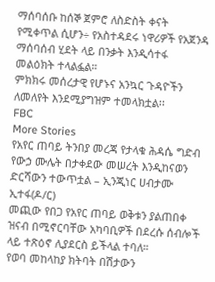ማሰባሰቡ ከሰኞ ጀምሮ ለስድስት ቀናት የሚቀጥል ሲሆን÷ የአስተዳደሩ ነዋሪዎች የአጀንዳ ማሰባሰብ ሂደት ላይ በንቃት እንዲሳተፋ መልዕክት ተላልፏል።
ምክክሩ መሰረታዊ የሆኑና አንኳር ጉዳዮችን ለመለየት እንደሚያግዝም ተመላክቷል፡፡
FBC
More Stories
የአየር ጠባይ ትንበያ መረጃ የታላቁ ሕዳሴ ግድብ የውኃ ሙሌት በታቀደው መሠረት እንዲከናወን ድርሻውን ተውጥቷል – ኢንጂነር ሀብታሙ ኢተፋ(ዶ/ር)
መጪው የበጋ የአየር ጠባይ ወቅቱን ያልጠበቀ ዝናብ በሚኖርባቸው አካባቢዎች በደረሱ ሰብሎች ላይ ተጽዕኖ ሊያደርስ ይችላል ተባለ።
የወባ መከላከያ ክትባት በሽታውን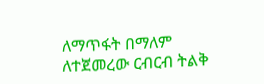ለማጥፋት በማለም ለተጀመረው ርብርብ ትልቅ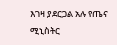እገዛ ያደርጋል አሉ የጤና ሚኒስትር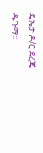ዴኤታ ዶ/ር ደረጄ ዱጉማ።